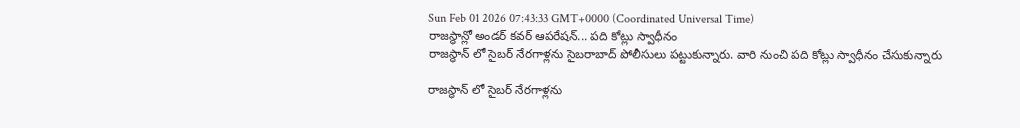Sun Feb 01 2026 07:43:33 GMT+0000 (Coordinated Universal Time)
రాజస్థాన్లో అండర్ కవర్ ఆపరేషన్... పది కోట్లు స్వాధీనం
రాజస్థాన్ లో సైబర్ నేరగాళ్లను సైబరాబాద్ పోలీసులు పట్టుకున్నారు. వారి నుంచి పది కోట్లు స్వాధీనం చేసుకున్నారు

రాజస్థాన్ లో సైబర్ నేరగాళ్లను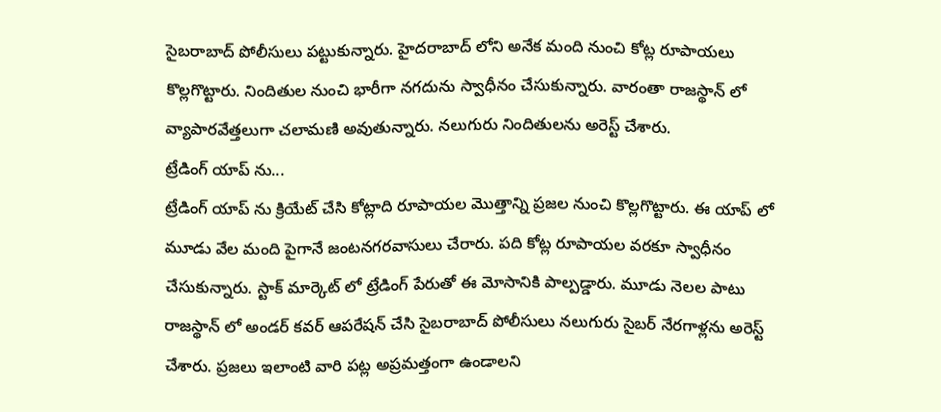సైబరాబాద్ పోలీసులు పట్టుకున్నారు. హైదరాబాద్ లోని అనేక మంది నుంచి కోట్ల రూపాయలు కొల్లగొట్టారు. నిందితుల నుంచి భారీగా నగదును స్వాధీనం చేసుకున్నారు. వారంతా రాజస్థాన్ లో వ్యాపారవేత్తలుగా చలామణి అవుతున్నారు. నలుగురు నిందితులను అరెస్ట్ చేశారు.
ట్రేడింగ్ యాప్ ను...
ట్రేడింగ్ యాప్ ను క్రియేట్ చేసి కోట్లాది రూపాయల మొత్తాన్ని ప్రజల నుంచి కొల్లగొట్టారు. ఈ యాప్ లో మూడు వేల మంది పైగానే జంటనగరవాసులు చేరారు. పది కోట్ల రూపాయల వరకూ స్వాధీనం చేసుకున్నారు. స్టాక్ మార్కెట్ లో ట్రేడింగ్ పేరుతో ఈ మోసానికి పాల్పడ్డారు. మూడు నెలల పాటు రాజస్థాన్ లో అండర్ కవర్ ఆపరేషన్ చేసి సైబరాబాద్ పోలీసులు నలుగురు సైబర్ నేరగాళ్లను అరెస్ట్ చేశారు. ప్రజలు ఇలాంటి వారి పట్ల అప్రమత్తంగా ఉండాలని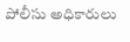పోలీసు అధికారులు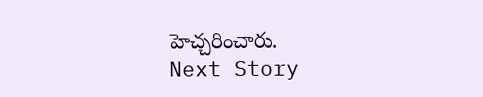హెచ్చరించారు.
Next Story